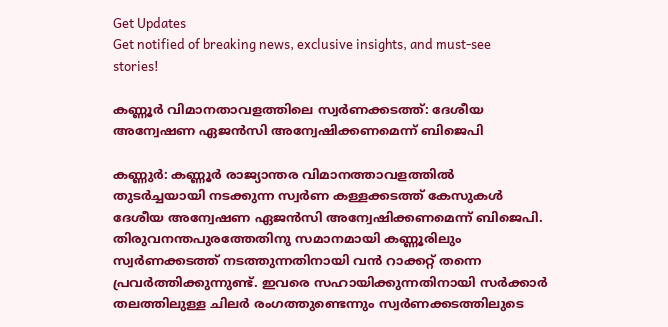Get Updates
Get notified of breaking news, exclusive insights, and must-see stories!

കണ്ണൂർ വിമാനതാവളത്തിലെ സ്വർണക്കടത്ത്: ദേശീയ അന്വേഷണ ഏജൻസി അന്വേഷിക്കണമെന്ന് ബിജെപി

കണ്ണുർ: കണ്ണൂർ രാജ്യാന്തര വിമാനത്താവളത്തില്‍ തുടർച്ചയായി നടക്കുന്ന സ്വർണ കള്ളക്കടത്ത് കേസുകൾ ദേശീയ അന്വേഷണ ഏജൻസി അന്വേഷിക്കണമെന്ന് ബിജെപി. തിരുവനന്തപുരത്തേതിനു സമാനമായി കണ്ണൂരിലും സ്വർണക്കടത്ത് നടത്തുന്നതിനായി വൻ റാക്കറ്റ് തന്നെ പ്രവർത്തിക്കുന്നുണ്ട്. ഇവരെ സഹായിക്കുന്നതിനായി സർക്കാർ തലത്തിലുള്ള ചിലർ രംഗത്തുണ്ടെന്നും സ്വർണക്കടത്തിലുടെ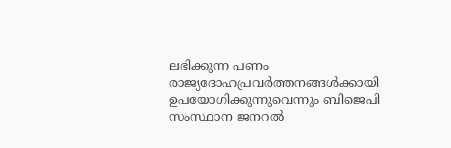ലഭിക്കുന്ന പണം രാജ്യദോഹപ്രവർത്തനങ്ങൾക്കായി ഉപയോഗിക്കുന്നുവെന്നും ബിജെപി സംസ്ഥാന ജനറൽ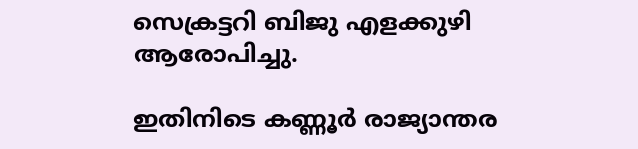സെക്രട്ടറി ബിജു എളക്കുഴി ആരോപിച്ചു.

ഇതിനിടെ കണ്ണൂർ രാജ്യാന്തര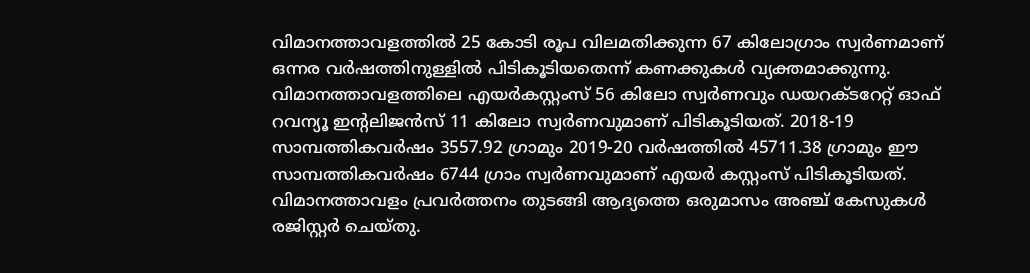വിമാനത്താവളത്തിൽ 25 കോടി രൂപ വിലമതിക്കുന്ന 67 കിലോഗ്രാം സ്വര്‍ണമാണ് ഒന്നര വര്‍ഷത്തിനുള്ളില്‍ പിടികൂടിയതെന്ന് കണക്കുകൾ വ്യക്തമാക്കുന്നു. വിമാനത്താവളത്തിലെ എയര്‍കസ്റ്റംസ് 56 കിലോ സ്വര്‍ണവും ഡയറക്‌ടറേറ്റ് ഓഫ് റവന്യൂ ഇന്‍റലിജന്‍സ് 11 കിലോ സ്വര്‍ണവുമാണ് പിടികൂടിയത്. 2018-19 സാമ്പത്തികവര്‍ഷം 3557.92 ഗ്രാമും 2019-20 വര്‍ഷത്തില്‍ 45711.38 ഗ്രാമും ഈ സാമ്പത്തികവര്‍ഷം 6744 ഗ്രാം സ്വര്‍ണവുമാണ് എയര്‍ കസ്റ്റംസ് പിടികൂടിയത്. വിമാനത്താവളം പ്രവര്‍ത്തനം തുടങ്ങി ആദ്യത്തെ ഒരുമാസം അഞ്ച് കേസുകള്‍ രജിസ്റ്റര്‍ ചെയ്തു.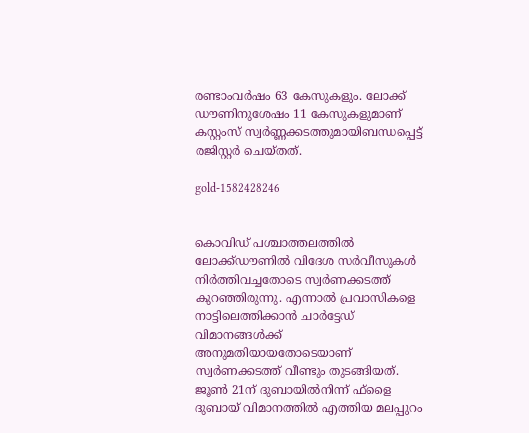രണ്ടാംവര്‍ഷം 63 കേസുകളും. ലോക്ക് ഡൗണിനുശേഷം 11 കേസുകളുമാണ് കസ്റ്റംസ് സ്വർണ്ണക്കടത്തുമായിബന്ധപ്പെട്ട് രജിസ്റ്റര്‍ ചെയ്തത്.

gold-1582428246


കൊവിഡ് പശ്ചാത്തലത്തില്‍ ലോക്ക്ഡൗണില്‍ വിദേശ സര്‍വീസുകള്‍ നിര്‍ത്തിവച്ചതോടെ സ്വര്‍ണക്കടത്ത് കുറഞ്ഞിരുന്നു. എന്നാല്‍ പ്രവാസികളെ നാട്ടിലെത്തിക്കാന്‍ ചാര്‍ട്ടേഡ് വിമാനങ്ങള്‍ക്ക് അനുമതിയായതോടെയാണ് സ്വര്‍ണക്കടത്ത് വീണ്ടും തുടങ്ങിയത്. ജൂണ്‍ 21ന് ദുബായില്‍നിന്ന് ഫ്‌ളൈ ദുബായ് വിമാനത്തില്‍ എത്തിയ മലപ്പുറം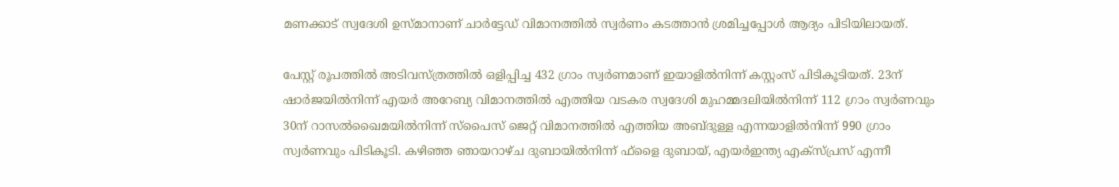മണക്കാട് സ്വദേശി ഉസ്മാനാണ് ചാര്‍ട്ടേഡ് വിമാനത്തില്‍ സ്വര്‍ണം കടത്താന്‍ ശ്രമിച്ചപ്പോള്‍ ആദ്യം പിടിയിലായത്.

പേസ്റ്റ് രൂപത്തില്‍ അടിവസ്ത്രത്തില്‍ ഒളിപ്പിച്ച 432 ഗ്രാം സ്വര്‍ണമാണ് ഇയാളില്‍നിന്ന് കസ്റ്റംസ് പിടികൂടിയത്. 23ന് ഷാര്‍ജയില്‍നിന്ന് എയര്‍ അറേബ്യ വിമാനത്തില്‍ എത്തിയ വടകര സ്വദേശി മുഹമ്മദലിയില്‍നിന്ന് 112 ഗ്രാം സ്വര്‍ണവും 30ന് റാസല്‍ഖൈമയില്‍നിന്ന് സ്പൈസ് ജെറ്റ് വിമാനത്തില്‍ എത്തിയ അബ്ദുള്ള എന്നയാളില്‍നിന്ന് 990 ഗ്രാം സ്വര്‍ണവും പിടികൂടി. കഴിഞ്ഞ ഞായറാഴ്ച ദുബായില്‍നിന്ന് ഫ്‌ളൈ ദുബായ്, എയര്‍ഇന്ത്യ എക്സ്പ്രസ് എന്നീ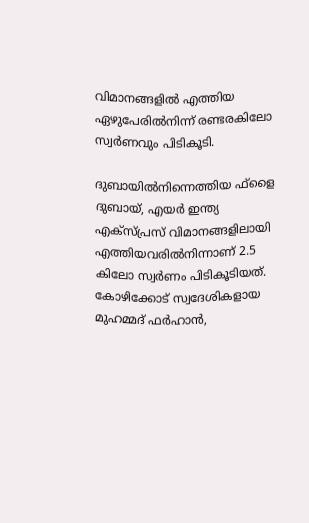വിമാനങ്ങളില്‍ എത്തിയ ഏഴുപേരില്‍നിന്ന് രണ്ടരകിലോ സ്വര്‍ണവും പിടികൂടി.

ദുബായില്‍നിന്നെത്തിയ ഫ്‌ളൈ ദുബായ്, എയര്‍ ഇന്ത്യ എക്‌സ്പ്രസ് വിമാനങ്ങളിലായി എത്തിയവരില്‍നിന്നാണ് 2.5 കിലോ സ്വര്‍ണം പിടികൂടിയത്. കോഴിക്കോട് സ്വദേശികളായ മുഹമ്മദ് ഫര്‍ഹാന്‍,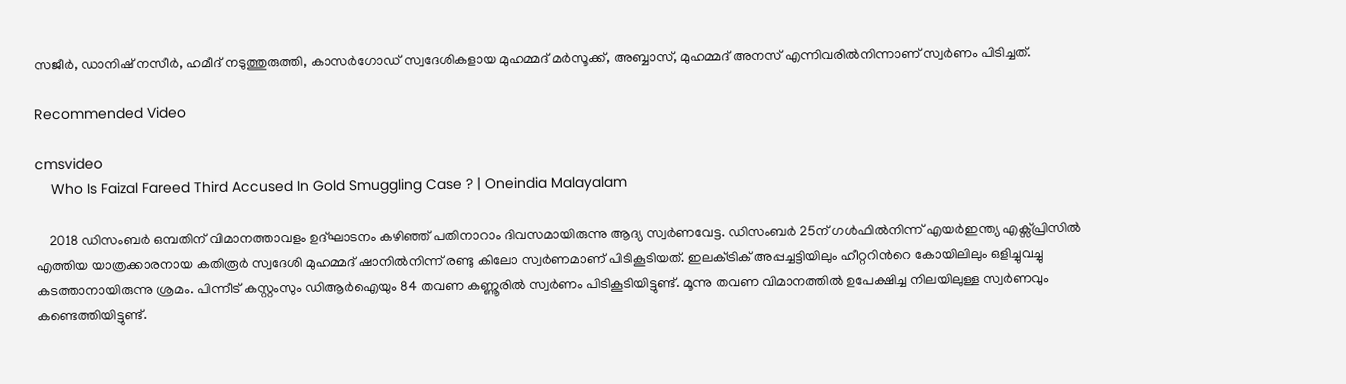സജീര്‍, ഡാനിഷ് നസീര്‍, ഹമീദ് നടുത്തുരുത്തി, കാസര്‍ഗോഡ് സ്വദേശികളായ മുഹമ്മദ് മര്‍സൂക്ക്, അബ്ബാസ്, മുഹമ്മദ് അനസ് എന്നിവരില്‍നിന്നാണ് സ്വര്‍ണം പിടിച്ചത്.

Recommended Video

cmsvideo
    Who Is Faizal Fareed Third Accused In Gold Smuggling Case ? | Oneindia Malayalam

    2018 ഡിസംബര്‍ ഒമ്പതിന് വിമാനത്താവളം ഉദ്ഘാടനം കഴിഞ്ഞ് പതിനാറാം ദിവസമായിരുന്നു ആദ്യ സ്വര്‍ണവേട്ട. ഡിസംബര്‍ 25ന് ഗള്‍ഫില്‍നിന്ന് എയര്‍ഇന്ത്യ എക്സ്പ്രിസില്‍ എത്തിയ യാത്രക്കാരനായ കതിരൂര്‍ സ്വദേശി മുഹമ്മദ് ഷാനില്‍നിന്ന് രണ്ടു കിലോ സ്വര്‍ണമാണ് പിടികൂടിയത്. ഇലക്‌ട്രിക് അപ്പച്ചട്ടിയിലും ഹീറ്ററിന്‍റെ കോയിലിലും ഒളിച്ചുവച്ചു കടത്താനായിരുന്നു ശ്രമം. പിന്നീട് കസ്റ്റംസും ഡിആര്‍ഐയും 84 തവണ കണ്ണൂരില്‍ സ്വര്‍ണം പിടികൂടിയിട്ടുണ്ട്. മൂന്നു തവണ വിമാനത്തില്‍ ഉപേക്ഷിച്ച നിലയിലുള്ള സ്വര്‍ണവും കണ്ടെത്തിയിട്ടുണ്ട്.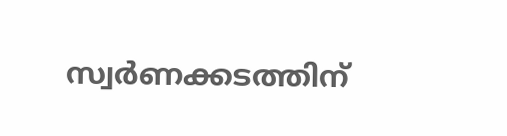സ്വര്‍ണക്കടത്തിന്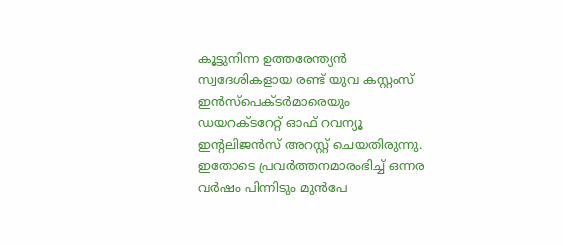കൂട്ടുനിന്ന ഉത്തരേന്ത്യന്‍ സ്വദേശികളായ രണ്ട് യുവ കസ്റ്റംസ് ഇന്‍സ്പെക്‌ടര്‍മാരെയും ഡയറക്‌ടറേറ്റ് ഓഫ് റവന്യൂ ഇന്‍റലിജന്‍സ് അറസ്റ്റ് ചെയതിരുന്നു. ഇതോടെ പ്രവർത്തനമാരംഭിച്ച് ഒന്നര വർഷം പിന്നിടും മുൻപേ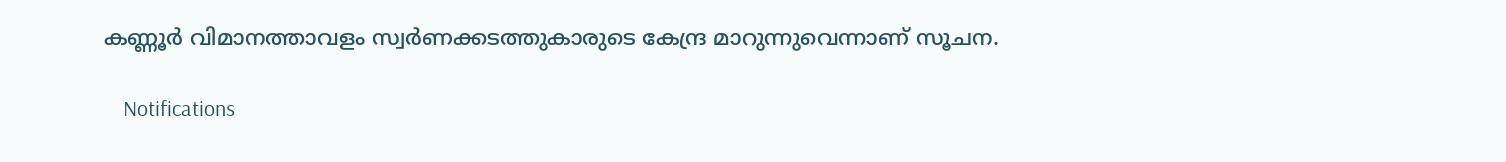കണ്ണൂർ വിമാനത്താവളം സ്വർണക്കടത്തുകാരുടെ കേന്ദ്ര മാറുന്നുവെന്നാണ് സൂചന.

    Notifications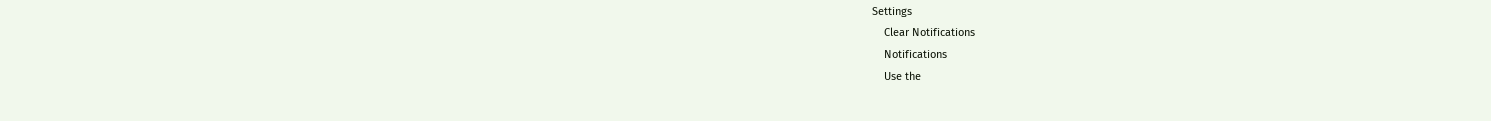Settings
    Clear Notifications
    Notifications
    Use the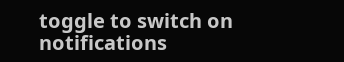toggle to switch on notifications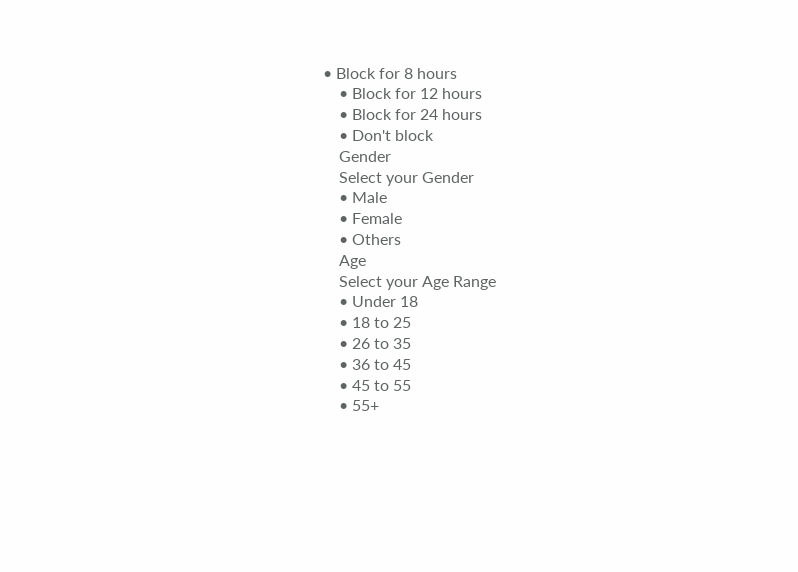• Block for 8 hours
    • Block for 12 hours
    • Block for 24 hours
    • Don't block
    Gender
    Select your Gender
    • Male
    • Female
    • Others
    Age
    Select your Age Range
    • Under 18
    • 18 to 25
    • 26 to 35
    • 36 to 45
    • 45 to 55
    • 55+